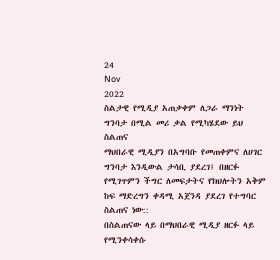24
Nov
2022
ስልታዊ የሚዲያ አጠቃቀም ለጋራ ማንነት ግንባታ በሚል መሪ ቃል የሚካሄደው ይህ ስልጠና
ማህበራዊ ሚዲያን በአግባቡ የመጠቀምና ለሀገር ግንባታ እንዲውል ታሳቢ ያደረገ፤ በዘርፉ የሚገጥምን ችግር ለመፍታትና የክህሎትን አቅም ከፍ ማድረግን ቀዳሚ አጀንዳ ያደረገ የተግባር ስልጠና ነው::
በስልጠናው ላይ በማህበራዊ ሚዲያ ዘርፉ ላይ የሚንቀሳቀሱ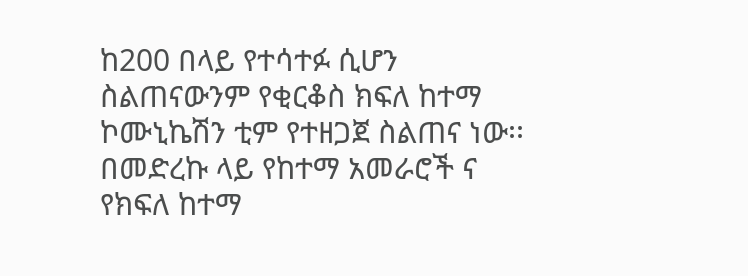ከ200 በላይ የተሳተፉ ሲሆን
ስልጠናውንም የቂርቆስ ክፍለ ከተማ ኮሙኒኬሽን ቲም የተዘጋጀ ስልጠና ነው፡፡
በመድረኩ ላይ የከተማ አመራሮች ና የክፍለ ከተማ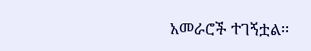አመራሮች ተገኝቷል፡፡